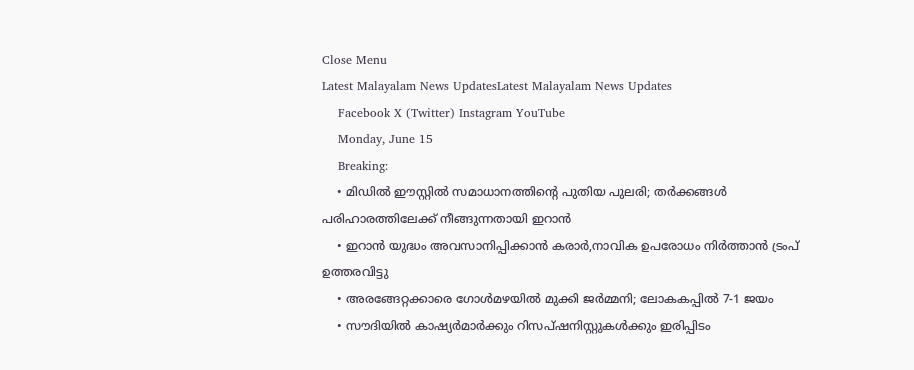Close Menu
Latest Malayalam News UpdatesLatest Malayalam News Updates
    Facebook X (Twitter) Instagram YouTube
    Monday, June 15
    Breaking:
    • മിഡിൽ ഈസ്റ്റിൽ സമാധാനത്തിന്റെ പുതിയ പുലരി; തർക്കങ്ങൾ പരിഹാരത്തിലേക്ക് നീങ്ങുന്നതായി ഇറാൻ
    • ഇറാന്‍ യുദ്ധം അവസാനിപ്പിക്കാന്‍ കരാർ,നാവിക ഉപരോധം നിര്‍ത്താന്‍ ട്രംപ് ഉത്തരവിട്ടു
    • അരങ്ങേറ്റക്കാരെ ഗോൾമഴയിൽ മുക്കി ജർമ്മനി; ലോകകപ്പിൽ 7-1 ജയം
    • സൗദിയിൽ കാഷ്യർമാർക്കും റിസപ്ഷനിസ്റ്റുകൾക്കും ഇരിപ്പിടം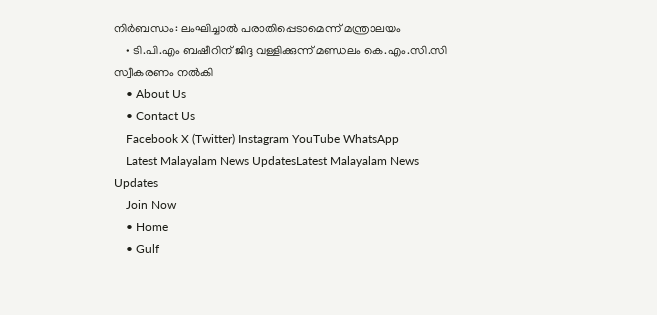നിർബന്ധം: ലംഘിച്ചാൽ പരാതിപ്പെടാമെന്ന് മന്ത്രാലയം
    • ടി.പി.എം ബഷീറിന് ജിദ്ദ വള്ളിക്കുന്ന് മണ്ഡലം കെ.എം.സി.സി സ്വീകരണം നൽകി
    • About Us
    • Contact Us
    Facebook X (Twitter) Instagram YouTube WhatsApp
    Latest Malayalam News UpdatesLatest Malayalam News Updates
    Join Now
    • Home
    • Gulf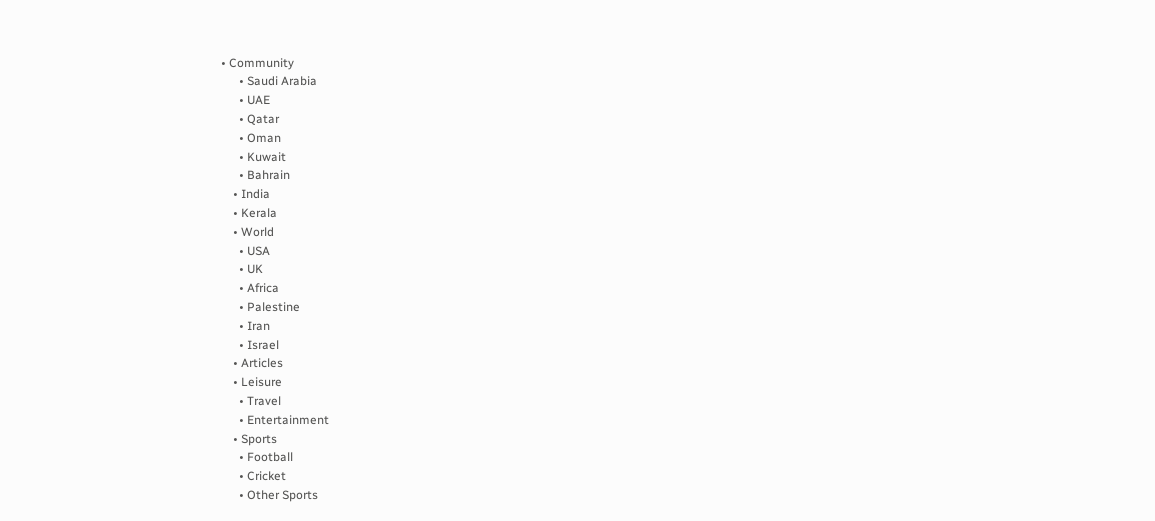• Community
      • Saudi Arabia
      • UAE
      • Qatar
      • Oman
      • Kuwait
      • Bahrain
    • India
    • Kerala
    • World
      • USA
      • UK
      • Africa
      • Palestine
      • Iran
      • Israel
    • Articles
    • Leisure
      • Travel
      • Entertainment
    • Sports
      • Football
      • Cricket
      • Other Sports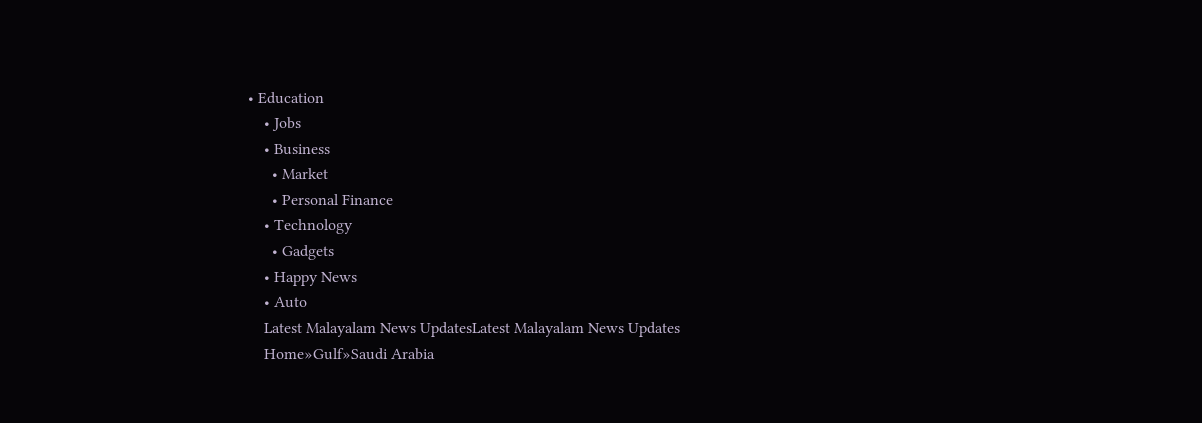• Education
    • Jobs
    • Business
      • Market
      • Personal Finance
    • Technology
      • Gadgets
    • Happy News
    • Auto
    Latest Malayalam News UpdatesLatest Malayalam News Updates
    Home»Gulf»Saudi Arabia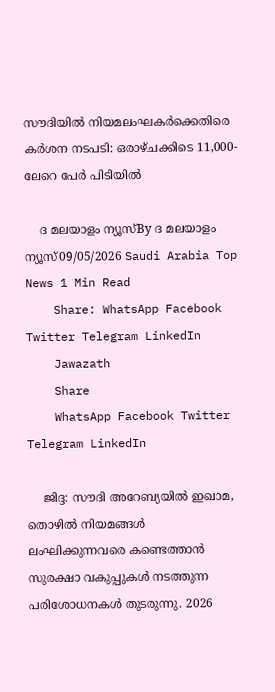സൗദിയിൽ നിയമലംഘകർക്കെതിരെ കർശന നടപടി: ഒരാഴ്ചക്കിടെ 11,000-ലേറെ പേർ പിടിയിൽ

    ദ മലയാളം ന്യൂസ്By ദ മലയാളം ന്യൂസ്09/05/2026 Saudi Arabia Top News 1 Min Read
    Share: WhatsApp Facebook Twitter Telegram LinkedIn
    Jawazath
    Share
    WhatsApp Facebook Twitter Telegram LinkedIn

    ജിദ്ദ: സൗദി അറേബ്യയിൽ ഇഖാമ, തൊഴിൽ നിയമങ്ങൾ ലംഘിക്കുന്നവരെ കണ്ടെത്താൻ സുരക്ഷാ വകുപ്പുകൾ നടത്തുന്ന പരിശോധനകൾ തുടരുന്നു. 2026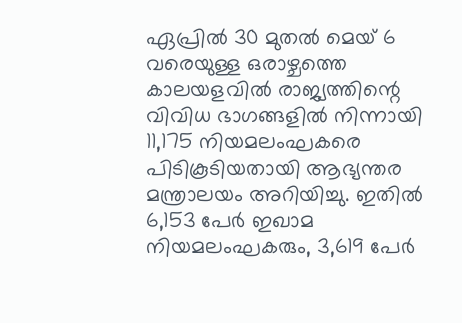ഏപ്രില്‍ 30 മുതല്‍ മെയ് 6 വരെയുള്ള ഒരാഴ്ചത്തെ കാലയളവിൽ രാജ്യത്തിന്റെ വിവിധ ഭാഗങ്ങളിൽ നിന്നായി 11,175 നിയമലംഘകരെ പിടികൂടിയതായി ആഭ്യന്തര മന്ത്രാലയം അറിയിച്ചു. ഇതിൽ 6,153 പേർ ഇഖാമ നിയമലംഘകരും, 3,619 പേർ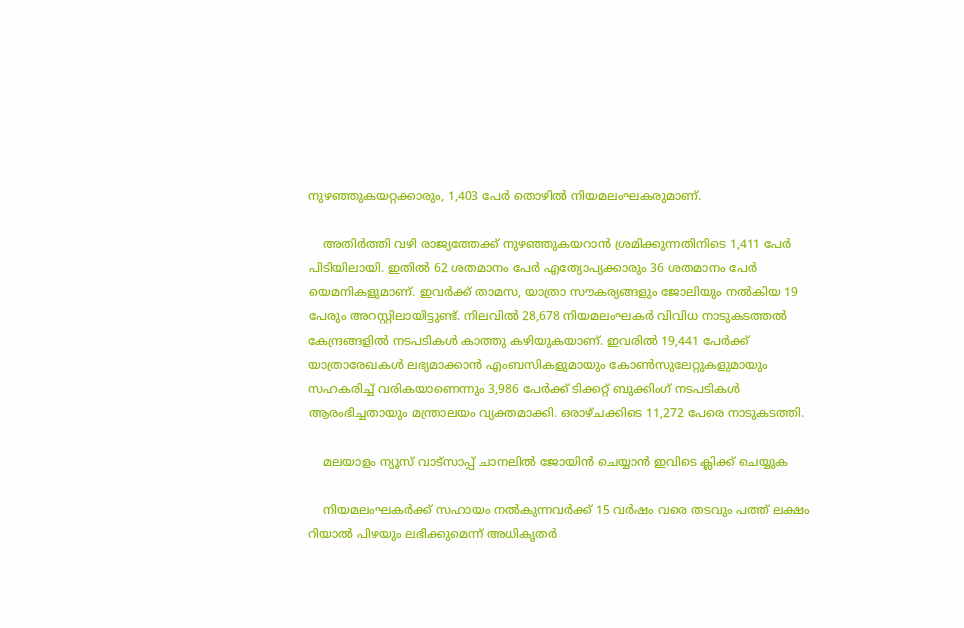നുഴഞ്ഞുകയറ്റക്കാരും, 1,403 പേർ തൊഴിൽ നിയമലംഘകരുമാണ്.

    അതിർത്തി വഴി രാജ്യത്തേക്ക് നുഴഞ്ഞുകയറാൻ ശ്രമിക്കുന്നതിനിടെ 1,411 പേർ പിടിയിലായി. ഇതിൽ 62 ശതമാനം പേർ എത്യോപ്യക്കാരും 36 ശതമാനം പേർ യെമനികളുമാണ്. ഇവർക്ക് താമസ, യാത്രാ സൗകര്യങ്ങളും ജോലിയും നൽകിയ 19 പേരും അറസ്റ്റിലായിട്ടുണ്ട്. നിലവിൽ 28,678 നിയമലംഘകർ വിവിധ നാടുകടത്തൽ കേന്ദ്രങ്ങളിൽ നടപടികൾ കാത്തു കഴിയുകയാണ്. ഇവരിൽ 19,441 പേർക്ക് യാത്രാരേഖകൾ ലഭ്യമാക്കാൻ എംബസികളുമായും കോൺസുലേറ്റുകളുമായും സഹകരിച്ച് വരികയാണെന്നും 3,986 പേർക്ക് ടിക്കറ്റ് ബുക്കിംഗ് നടപടികൾ ആരംഭിച്ചതായും മന്ത്രാലയം വ്യക്തമാക്കി. ഒരാഴ്ചക്കിടെ 11,272 പേരെ നാടുകടത്തി.

    മലയാളം ന്യൂസ് വാട്സാപ്പ് ചാനലിൽ ജോയിൻ ചെയ്യാൻ ഇവിടെ ക്ലിക്ക് ചെയ്യുക

    നിയമലംഘകർക്ക് സഹായം നൽകുന്നവർക്ക് 15 വർഷം വരെ തടവും പത്ത് ലക്ഷം റിയാൽ പിഴയും ലഭിക്കുമെന്ന് അധികൃതർ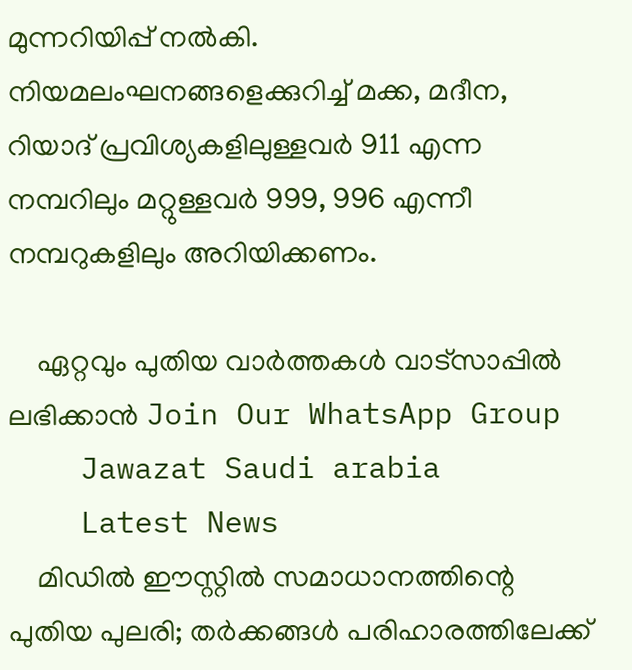മുന്നറിയിപ്പ് നൽകി. നിയമലംഘനങ്ങളെക്കുറിച്ച് മക്ക, മദീന, റിയാദ് പ്രവിശ്യകളിലുള്ളവർ 911 എന്ന നമ്പറിലും മറ്റുള്ളവർ 999, 996 എന്നീ നമ്പറുകളിലും അറിയിക്കണം.

    ഏറ്റവും പുതിയ വാർത്തകൾ വാട്സാപ്പിൽ ലഭിക്കാൻ Join Our WhatsApp Group
    Jawazat Saudi arabia
    Latest News
    മിഡിൽ ഈസ്റ്റിൽ സമാധാനത്തിന്റെ പുതിയ പുലരി; തർക്കങ്ങൾ പരിഹാരത്തിലേക്ക്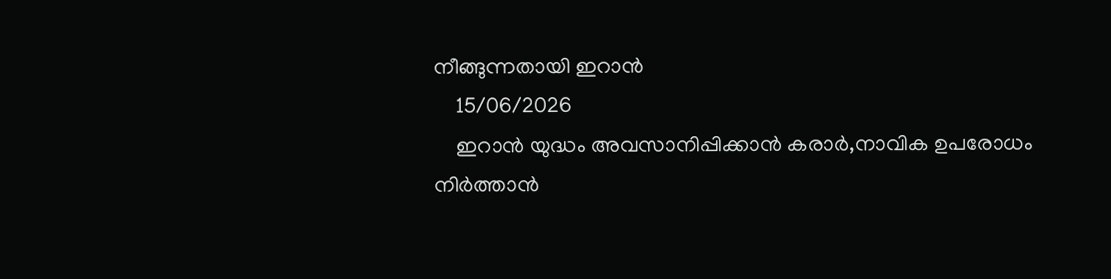നീങ്ങുന്നതായി ഇറാൻ
    15/06/2026
    ഇറാന്‍ യുദ്ധം അവസാനിപ്പിക്കാന്‍ കരാർ,നാവിക ഉപരോധം നിര്‍ത്താന്‍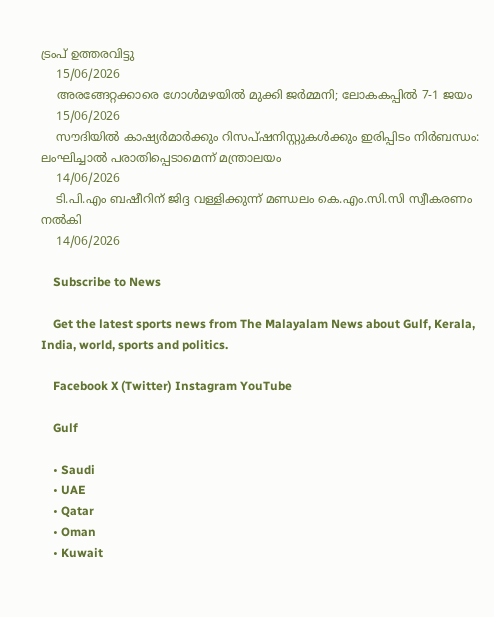ട്രംപ് ഉത്തരവിട്ടു
    15/06/2026
    അരങ്ങേറ്റക്കാരെ ഗോൾമഴയിൽ മുക്കി ജർമ്മനി; ലോകകപ്പിൽ 7-1 ജയം
    15/06/2026
    സൗദിയിൽ കാഷ്യർമാർക്കും റിസപ്ഷനിസ്റ്റുകൾക്കും ഇരിപ്പിടം നിർബന്ധം: ലംഘിച്ചാൽ പരാതിപ്പെടാമെന്ന് മന്ത്രാലയം
    14/06/2026
    ടി.പി.എം ബഷീറിന് ജിദ്ദ വള്ളിക്കുന്ന് മണ്ഡലം കെ.എം.സി.സി സ്വീകരണം നൽകി
    14/06/2026

    Subscribe to News

    Get the latest sports news from The Malayalam News about Gulf, Kerala, India, world, sports and politics.

    Facebook X (Twitter) Instagram YouTube

    Gulf

    • Saudi
    • UAE
    • Qatar
    • Oman
    • Kuwait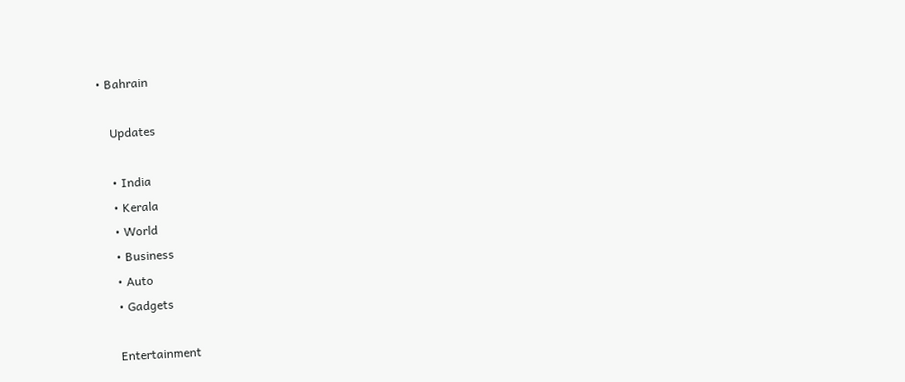• Bahrain

    Updates

    • India
    • Kerala
    • World
    • Business
    • Auto
    • Gadgets

    Entertainment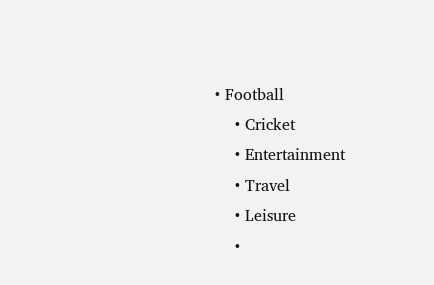• Football
    • Cricket
    • Entertainment
    • Travel
    • Leisure
    •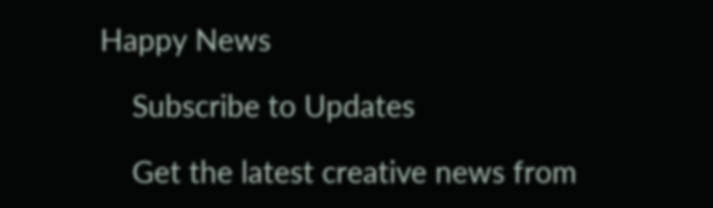Happy News

    Subscribe to Updates

    Get the latest creative news from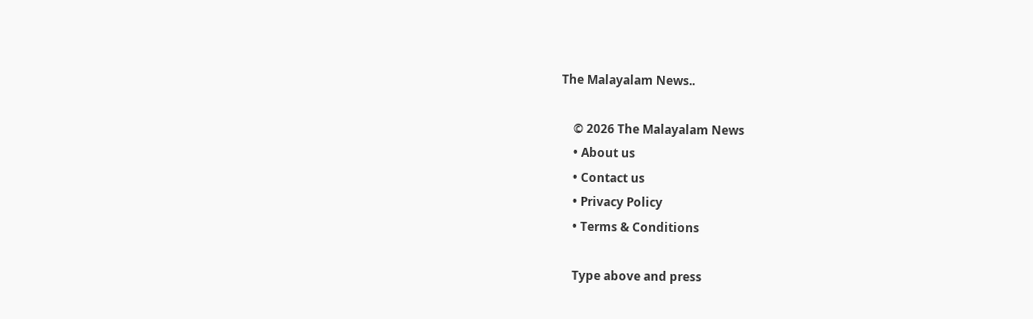The Malayalam News..

    © 2026 The Malayalam News
    • About us
    • Contact us
    • Privacy Policy
    • Terms & Conditions

    Type above and press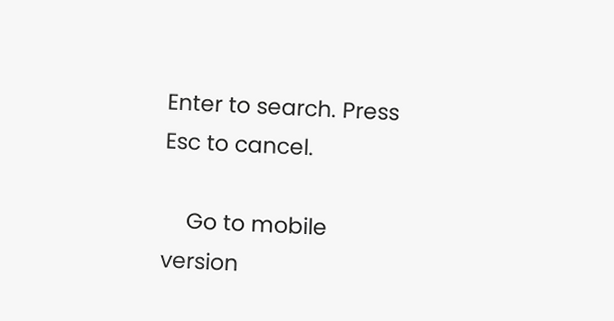Enter to search. Press Esc to cancel.

    Go to mobile version